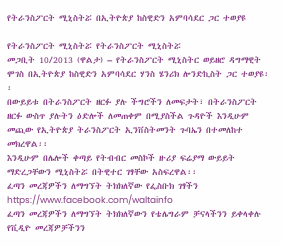የትራንስፖርት ሚኒስትሯ በኢትዮጵያ ከስዊድን አምባሳደር ጋር ተወያዩ

የትራንስፖርት ሚኒስትሯ የትራንስፖርት ሚኒስትሯ
መጋቢት 10/2013 (ዋልታ) – የትራንስፖርት ሚኒስትር ወይዘሮ ዳግማዊት ሞገስ በኢትዮጵያ ከስዊድን አምባሳደር ሃንስ ሄንሪክ ሎንድኪስት ጋር ተወያዩ፡፡
በውይይቱ በትራንስፖርት ዘርፉ ያሉ ችግሮችን ለመፍታት፣ በትራንስፖርት ዘርፉ ውስጥ ያሉትን ዕድሎች ለመጠቀም በሚያስችል ጉዳዮች እንዲሁም መጪው የኢትዮጵያ ትራንስፖርት ኢንቨስትመንት ጉባኤን በተመለከተ መክረዋል፡፡
እንዲሁም በሌሎች ቀጣይ የትብብር መስኮች ዙሪያ ፍሬያማ ውይይት ማድረጋቸውን ሚኒስትሯ በትዊተር ገፃቸው አስፍረዋል፡፡
ፈጣን መረጃዎችን ለማግኘት ትክክለኛው የፌስቡክ ገፃችን
https://www.facebook.com/waltainfo
ፈጣን መረጃዎችን ለማግኘት ትክክለኛውን የቴሌግራም ቻናላችንን ይቀላቀሉ
የቪዲዮ መረጃዎቻችንን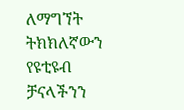ለማግኘት ትክክለኛውን የዩቲዩብ ቻናላችንን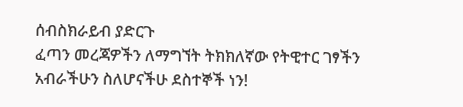ሰብስክራይብ ያድርጉ
ፈጣን መረጃዎችን ለማግኘት ትክክለኛው የትዊተር ገፃችን
አብራችሁን ስለሆናችሁ ደስተኞች ነን!